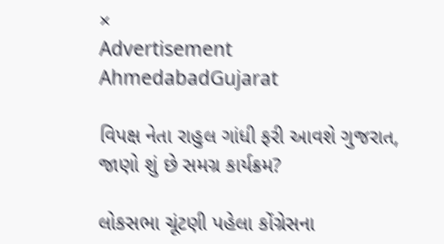×
Advertisement
AhmedabadGujarat

વિપક્ષ નેતા રાહુલ ગાંધી ફરી આવશે ગુજરાત, જાણો શું છે સમગ્ર કાર્યક્રમ?

લોકસભા ચૂંટણી પહેલા કોંગ્રેસના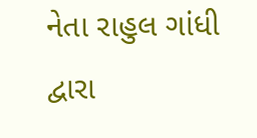નેતા રાહુલ ગાંધી દ્વારા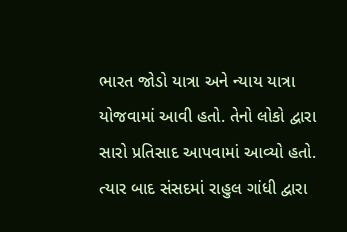ભારત જોડો યાત્રા અને ન્યાય યાત્રા યોજવામાં આવી હતો. તેનો લોકો દ્વારા સારો પ્રતિસાદ આપવામાં આવ્યો હતો. ત્યાર બાદ સંસદમાં રાહુલ ગાંધી દ્વારા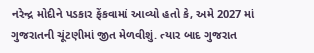નરેન્દ્ર મોદીને પડકાર ફેંકવામાં આવ્યો હતો કે, અમે 2027 માં ગુજરાતની ચૂંટણીમાં જીત મેળવીશું. ત્યાર બાદ ગુજરાત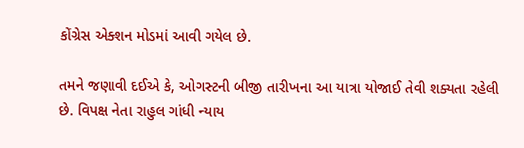કોંગ્રેસ એક્શન મોડમાં આવી ગયેલ છે.

તમને જણાવી દઈએ કે, ઓગસ્ટની બીજી તારીખના આ યાત્રા યોજાઈ તેવી શક્યતા રહેલી છે. વિપક્ષ નેતા રાહુલ ગાંધી ન્યાય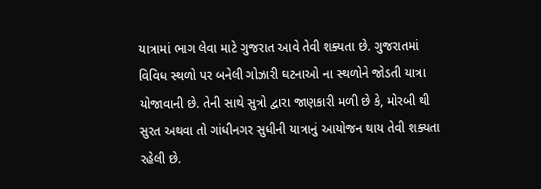યાત્રામાં ભાગ લેવા માટે ગુજરાત આવે તેવી શક્યતા છે. ગુજરાતમાં વિવિધ સ્થળો પર બનેલી ગોઝારી ઘટનાઓ ના સ્થળોને જોડતી યાત્રા યોજાવાની છે. તેની સાથે સુત્રો દ્વારા જાણકારી મળી છે કે, મોરબી થી સુરત અથવા તો ગાંધીનગર સુધીની યાત્રાનું આયોજન થાય તેવી શક્યતા રહેલી છે.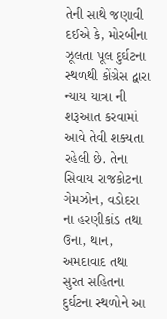તેની સાથે જણાવી દઈએ કે, મોરબીના ઝૂલતા પૂલ દુર્ઘટના સ્થળથી કોંગ્રેસ દ્વારા ન્યાય યાત્રા ની શરૂઆત કરવામાં આવે તેવી શક્યતા રહેલી છે. તેના સિવાય રાજકોટના ગેમઝોન, વડોદરા ના હરણીકાંડ તથા ઉના, થાન, અમદાવાદ તથા સુરત સહિતના દુર્ઘટના સ્થળોને આ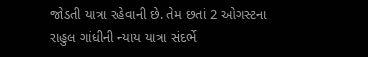જોડતી યાત્રા રહેવાની છે. તેમ છતાં 2 ઓગસ્ટના રાહુલ ગાંધીની ન્યાય યાત્રા સંદર્ભે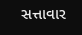સત્તાવાર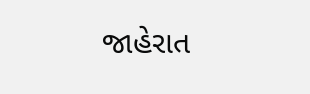જાહેરાત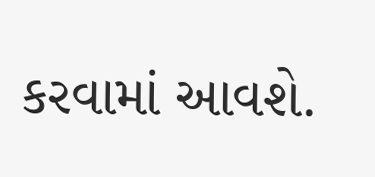કરવામાં આવશે.